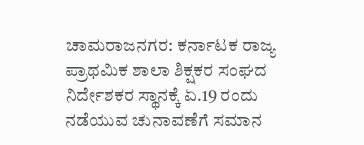ಚಾಮರಾಜನಗರ: ಕರ್ನಾಟಕ ರಾಜ್ಯ ಪ್ರಾಥಮಿಕ ಶಾಲಾ ಶಿಕ್ಷಕರ ಸಂಘದ ನಿರ್ದೇಶಕರ ಸ್ಥಾನಕ್ಕೆ ಏ.19 ರಂದು ನಡೆಯುವ ಚುನಾವಣೆಗೆ ಸಮಾನ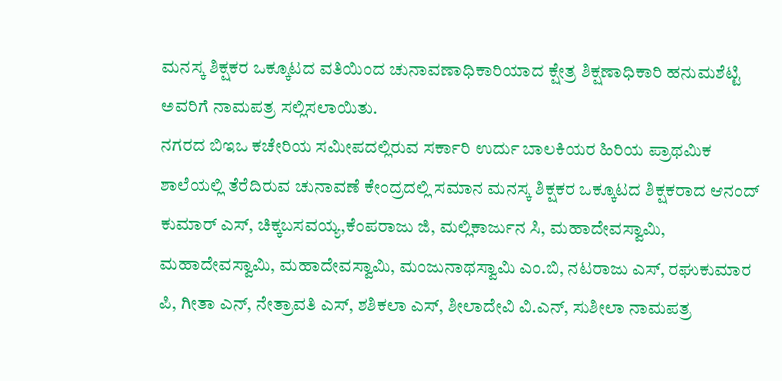ಮನಸ್ಕ ಶಿಕ್ಷಕರ ಒಕ್ಕೂಟದ ವತಿಯಿಂದ ಚುನಾವಣಾಧಿಕಾರಿಯಾದ ಕ್ಷೇತ್ರ ಶಿಕ್ಷಣಾಧಿಕಾರಿ ಹನುಮಶೆಟ್ಟಿ ಅವರಿಗೆ ನಾಮಪತ್ರ ಸಲ್ಲಿಸಲಾಯಿತು.
ನಗರದ ಬಿಇಒ ಕಚೇರಿಯ ಸಮೀಪದಲ್ಲಿರುವ ಸರ್ಕಾರಿ ಉರ್ದು ಬಾಲಕಿಯರ ಹಿರಿಯ ಪ್ರಾಥಮಿಕ ಶಾಲೆಯಲ್ಲಿ ತೆರೆದಿರುವ ಚುನಾವಣೆ ಕೇಂದ್ರದಲ್ಲಿ ಸಮಾನ ಮನಸ್ಕ ಶಿಕ್ಷಕರ ಒಕ್ಕೂಟದ ಶಿಕ್ಷಕರಾದ ಆನಂದ್ ಕುಮಾರ್ ಎಸ್, ಚಿಕ್ಕಬಸವಯ್ಯ,ಕೆಂಪರಾಜು ಜಿ, ಮಲ್ಲಿಕಾರ್ಜುನ ಸಿ, ಮಹಾದೇವಸ್ವಾಮಿ, ಮಹಾದೇವಸ್ವಾಮಿ, ಮಹಾದೇವಸ್ವಾಮಿ, ಮಂಜುನಾಥಸ್ವಾಮಿ ಎಂ.ಬಿ, ನಟರಾಜು ಎಸ್, ರಘುಕುಮಾರ ಪಿ, ಗೀತಾ ಎನ್, ನೇತ್ರಾವತಿ ಎಸ್, ಶಶಿಕಲಾ ಎಸ್, ಶೀಲಾದೇವಿ ವಿ.ಎನ್, ಸುಶೀಲಾ ನಾಮಪತ್ರ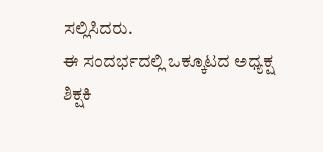ಸಲ್ಲಿಸಿದರು.
ಈ ಸಂದರ್ಭದಲ್ಲಿ ಒಕ್ಕೂಟದ ಅಧ್ಯಕ್ಷ
ಶಿಕ್ಷಕಿ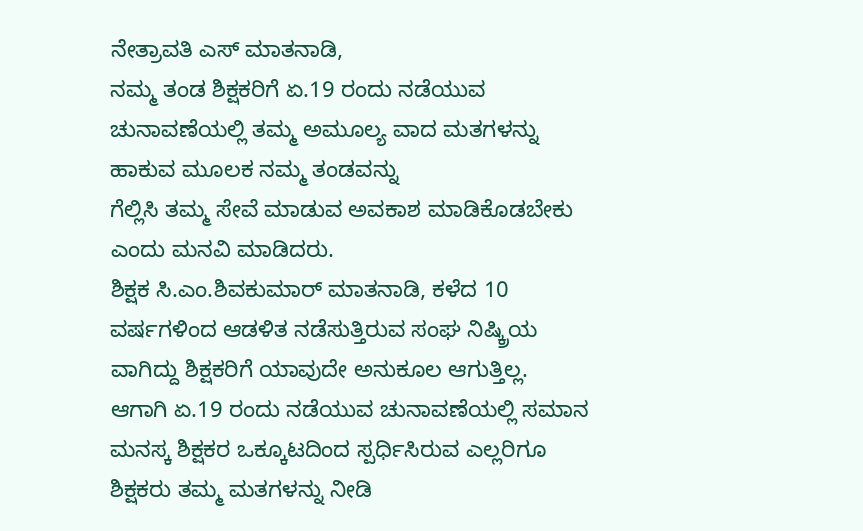ನೇತ್ರಾವತಿ ಎಸ್ ಮಾತನಾಡಿ,
ನಮ್ಮ ತಂಡ ಶಿಕ್ಷಕರಿಗೆ ಏ.19 ರಂದು ನಡೆಯುವ ಚುನಾವಣೆಯಲ್ಲಿ ತಮ್ಮ ಅಮೂಲ್ಯ ವಾದ ಮತಗಳನ್ನು ಹಾಕುವ ಮೂಲಕ ನಮ್ಮ ತಂಡವನ್ನು
ಗೆಲ್ಲಿಸಿ ತಮ್ಮ ಸೇವೆ ಮಾಡುವ ಅವಕಾಶ ಮಾಡಿಕೊಡಬೇಕು ಎಂದು ಮನವಿ ಮಾಡಿದರು.
ಶಿಕ್ಷಕ ಸಿ.ಎಂ.ಶಿವಕುಮಾರ್ ಮಾತನಾಡಿ, ಕಳೆದ 10 ವರ್ಷಗಳಿಂದ ಆಡಳಿತ ನಡೆಸುತ್ತಿರುವ ಸಂಘ ನಿಷ್ಕ್ರಿಯ ವಾಗಿದ್ದು ಶಿಕ್ಷಕರಿಗೆ ಯಾವುದೇ ಅನುಕೂಲ ಆಗುತ್ತಿಲ್ಲ. ಆಗಾಗಿ ಏ.19 ರಂದು ನಡೆಯುವ ಚುನಾವಣೆಯಲ್ಲಿ ಸಮಾನ ಮನಸ್ಕ ಶಿಕ್ಷಕರ ಒಕ್ಕೂಟದಿಂದ ಸ್ಪರ್ಧಿಸಿರುವ ಎಲ್ಲರಿಗೂ ಶಿಕ್ಷಕರು ತಮ್ಮ ಮತಗಳನ್ನು ನೀಡಿ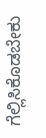ಗೆಲ್ಲಿಸಿಕೊಡಬೇಕು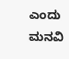ಎಂದು ಮನವಿ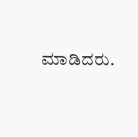ಮಾಡಿದರು.